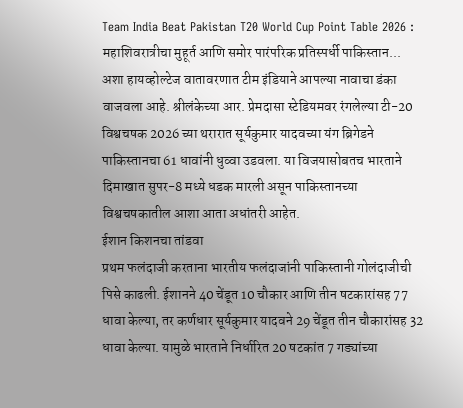Team India Beat Pakistan T20 World Cup Point Table 2026 : महाशिवरात्रीचा मुहूर्त आणि समोर पारंपरिक प्रतिस्पर्धी पाकिस्तान... अशा हायव्होल्टेज वातावरणात टीम इंडियाने आपल्या नावाचा डंका वाजवला आहे. श्रीलंकेच्या आर. प्रेमदासा स्टेडियमवर रंगलेल्या टी-20 विश्वचषक 2026 च्या थरारात सूर्यकुमार यादवच्या यंग ब्रिगेडने पाकिस्तानचा 61 धावांनी धुव्वा उडवला. या विजयासोबतच भारताने दिमाखात सुपर-8 मध्ये धडक मारली असून पाकिस्तानच्या विश्वचषकातील आशा आता अधांतरी आहेत.
ईशान किशनचा तांडवा
प्रथम फलंदाजी करताना भारतीय फलंदाजांनी पाकिस्तानी गोलंदाजीची पिसे काढली. ईशानने 40 चेंडूत 10 चौकार आणि तीन षटकारांसह 77 धावा केल्या, तर कर्णधार सूर्यकुमार यादवने 29 चेंडूत तीन चौकारांसह 32 धावा केल्या. यामुळे भारताने निर्धारित 20 षटकांत 7 गड्यांच्या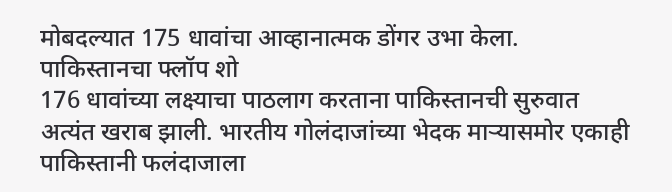मोबदल्यात 175 धावांचा आव्हानात्मक डोंगर उभा केला.
पाकिस्तानचा फ्लॉप शो
176 धावांच्या लक्ष्याचा पाठलाग करताना पाकिस्तानची सुरुवात अत्यंत खराब झाली. भारतीय गोलंदाजांच्या भेदक माऱ्यासमोर एकाही पाकिस्तानी फलंदाजाला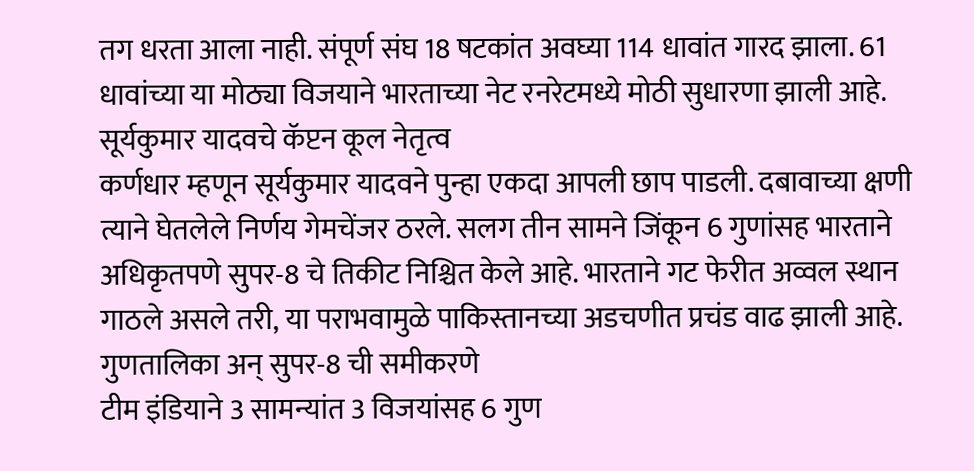तग धरता आला नाही. संपूर्ण संघ 18 षटकांत अवघ्या 114 धावांत गारद झाला. 61 धावांच्या या मोठ्या विजयाने भारताच्या नेट रनरेटमध्ये मोठी सुधारणा झाली आहे.
सूर्यकुमार यादवचे कॅप्टन कूल नेतृत्व
कर्णधार म्हणून सूर्यकुमार यादवने पुन्हा एकदा आपली छाप पाडली. दबावाच्या क्षणी त्याने घेतलेले निर्णय गेमचेंजर ठरले. सलग तीन सामने जिंकून 6 गुणांसह भारताने अधिकृतपणे सुपर-8 चे तिकीट निश्चित केले आहे. भारताने गट फेरीत अव्वल स्थान गाठले असले तरी, या पराभवामुळे पाकिस्तानच्या अडचणीत प्रचंड वाढ झाली आहे.
गुणतालिका अन् सुपर-8 ची समीकरणे
टीम इंडियाने 3 सामन्यांत 3 विजयांसह 6 गुण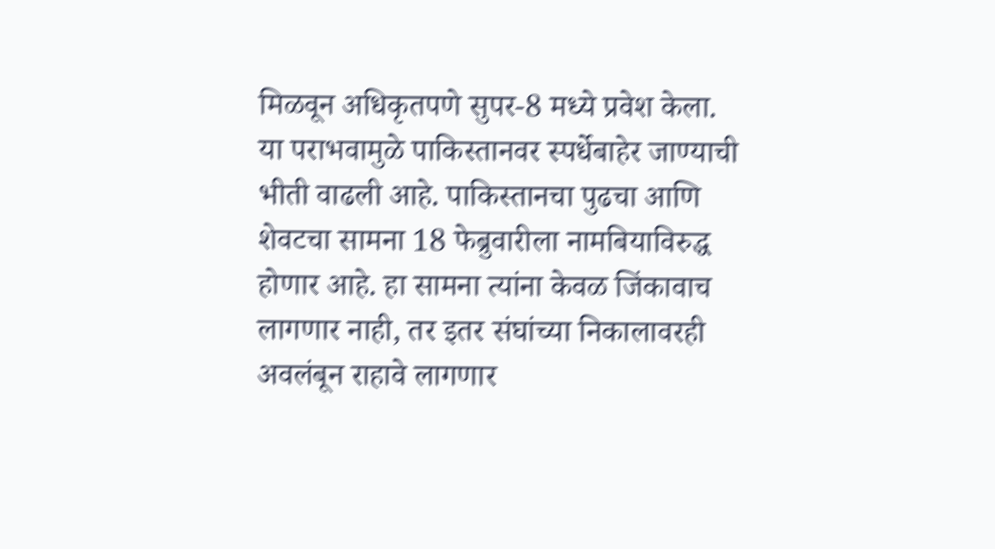मिळवून अधिकृतपणे सुपर-8 मध्ये प्रवेश केला. या पराभवामुळे पाकिस्तानवर स्पर्धेबाहेर जाण्याची भीती वाढली आहे. पाकिस्तानचा पुढचा आणि शेवटचा सामना 18 फेब्रुवारीला नामबियाविरुद्ध होणार आहे. हा सामना त्यांना केवळ जिंकावाच लागणार नाही, तर इतर संघांच्या निकालावरही अवलंबून राहावे लागणार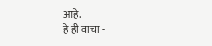आहे.
हे ही वाचा -